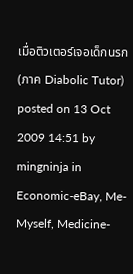เมื่อติวเตอร์เจอเด็กนรก (ภาค Diabolic Tutor)
posted on 13 Oct 2009 14:51 by mingninja in Economic-eBay, Me-Myself, Medicine-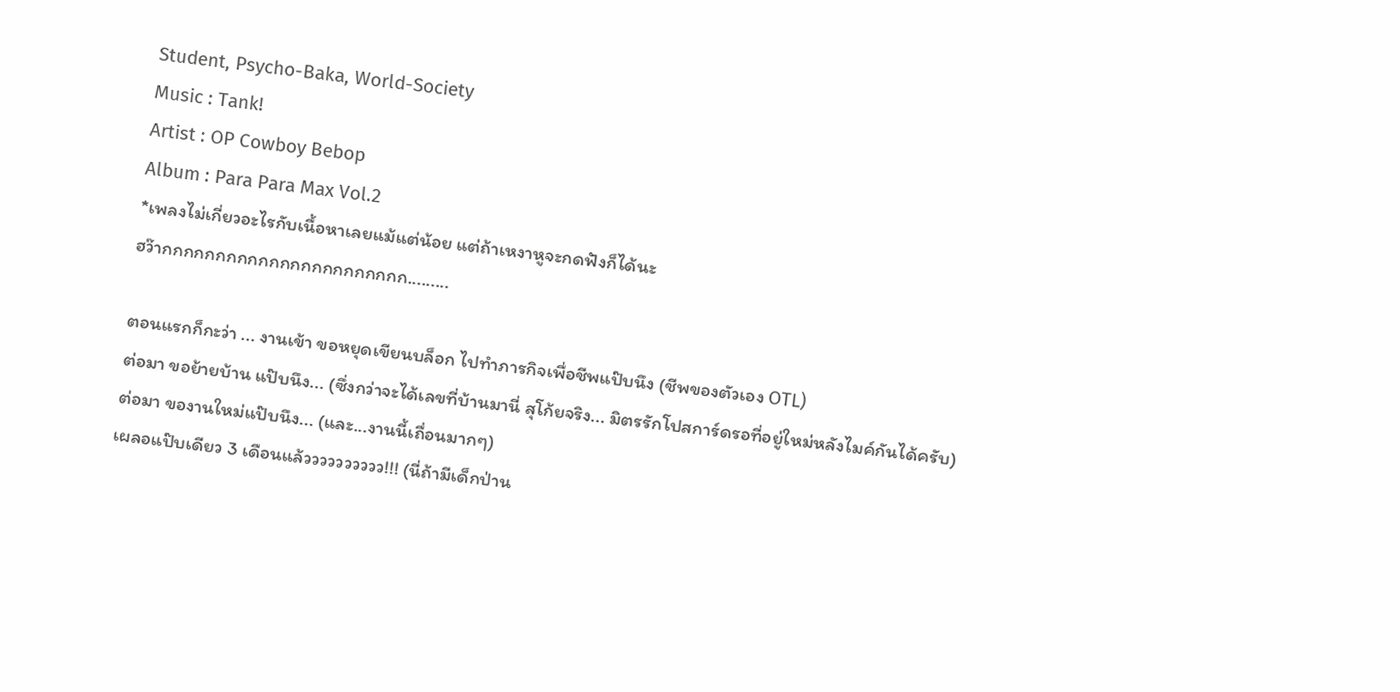Student, Psycho-Baka, World-Society
Music : Tank!
Artist : OP Cowboy Bebop
Album : Para Para Max Vol.2
*เพลงไม่เกี่ยวอะไรกับเนื้อหาเลยแม้แต่น้อย แต่ถ้าเหงาหูจะกดฟังก็ได้นะ
ฮว๊ากกกกกกกกกกกกกกกกกกกกกกก.........

ตอนแรกก็กะว่า ... งานเข้า ขอหยุดเขียนบล็อก ไปทำภารกิจเพื่อชีพแป๊บนึง (ชีพของตัวเอง OTL)
ต่อมา ขอย้ายบ้าน แป๊บนึง... (ซึ่งกว่าจะได้เลขที่บ้านมานี่ สุโก้ยจริง... มิตรรักโปสการ์ดรอที่อยู่ใหม่หลังไมค์กันได้ครับ)
ต่อมา ของานใหม่แป๊บนึง... (และ...งานนี้เถื่อนมากๆ)
เผลอแป๊บเดียว 3 เดือนแล้วววววววววว!!! (นี่ถ้ามีเด็กป่าน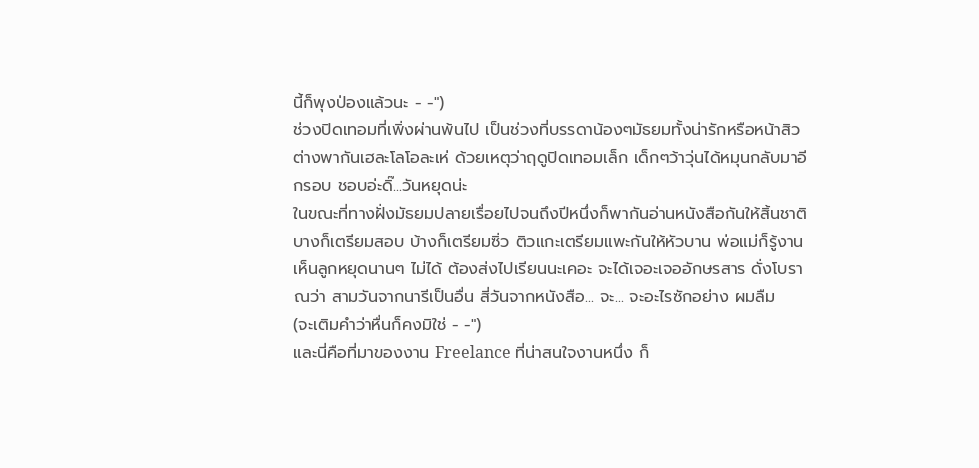นี้ก็พุงป่องแล้วนะ - -")
ช่วงปิดเทอมที่เพิ่งผ่านพ้นไป เป็นช่วงที่บรรดาน้องๆมัธยมทั้งน่ารักหรือหน้าสิวต่างพากันเฮละโลโอละเห่ ด้วยเหตุว่าฤดูปิดเทอมเล็ก เด็กๆว้าวุ่นได้หมุนกลับมาอีกรอบ ชอบอ่ะดิ๊...วันหยุดน่ะ
ในขณะที่ทางฝั่งมัธยมปลายเรื่อยไปจนถึงปีหนึ่งก็พากันอ่านหนังสือกันให้สิ้นชาติ บางก็เตรียมสอบ บ้างก็เตรียมซิ่ว ติวแกะเตรียมแพะกันให้หัวบาน พ่อแม่ก็รู้งาน เห็นลูกหยุดนานๆ ไม่ได้ ต้องส่งไปเรียนนะเคอะ จะได้เจอะเจออักษรสาร ดั่งโบราณว่า สามวันจากนารีเป็นอื่น สี่วันจากหนังสือ... จะ... จะอะไรซักอย่าง ผมลืม
(จะเติมคำว่าหื่นก็คงมิใช่ - -")
และนี่คือที่มาของงาน Freelance ที่น่าสนใจงานหนึ่ง ก็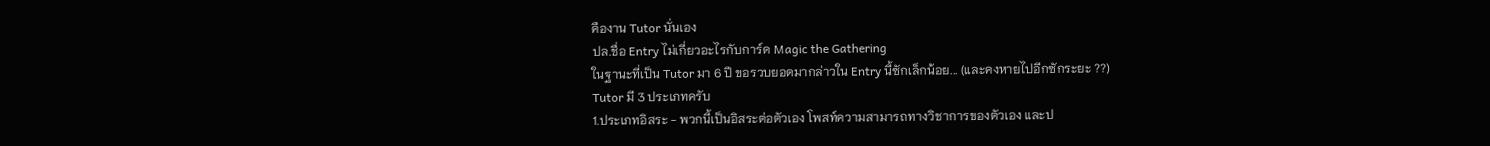คืองาน Tutor นั่นเอง
ปล.ชื่อ Entry ไม่เกี่ยวอะไรกับการ์ด Magic the Gathering
ในฐานะที่เป็น Tutor มา 6 ปี ขอรวบยอดมากล่าวใน Entry นี้ซักเล็กน้อย... (และคงหายไปอีกซักระยะ ??)
Tutor มี 3 ประเภทครับ
1.ประเภทอิสระ - พวกนี้เป็นอิสระต่อตัวเอง โพสท์ความสามารถทางวิชาการของตัวเอง และป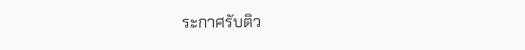ระกาศรับติว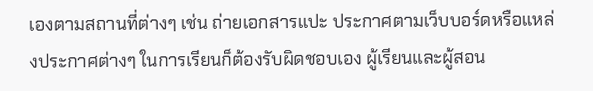เองตามสถานที่ต่างๆ เช่น ถ่ายเอกสารแปะ ประกาศตามเว็บบอร์ดหรือแหล่งประกาศต่างๆ ในการเรียนก็ต้องรับผิดชอบเอง ผู้เรียนและผู้สอน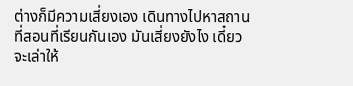ต่างก็มีความเสี่ยงเอง เดินทางไปหาสถานที่สอนที่เรียนกันเอง มันเสี่ยงยังไง เดี๋ยวจะเล่าให้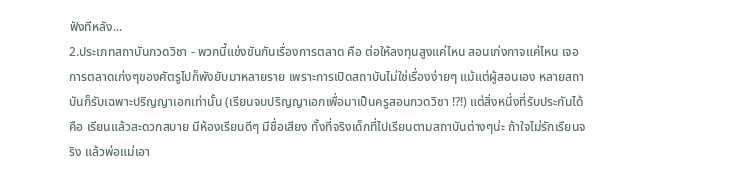ฟังทีหลัง...
2.ประเภทสถาบันกวดวิชา - พวกนี้แข่งขันกันเรื่องการตลาด คือ ต่อให้ลงทุนสูงแค่ไหน สอนเก่งกาจแค่ไหน เจอการตลาดเก่งๆของศัตรูไปก็พังยับมาหลายราย เพราะการเปิดสถาบันไม่ใช่เรื่องง่ายๆ แม้แต่ผู้สอนเอง หลายสถาบันก็รับเฉพาะปริญญาเอกเท่านั้น (เรียนจบปริญญาเอกเพื่อมาเป็นครูสอนกวดวิชา !?!) แต่สิ่งหนึ่งที่รับประกันได้คือ เรียนแล้วสะดวกสบาย มีห้องเรียนดีๆ มีชื่อเสียง ทั้งที่จริงเด็กที่ไปเรียนตามสถาบันต่างๆน่ะ ถ้าใจไม่รักเรียนจริง แล้วพ่อแม่เอา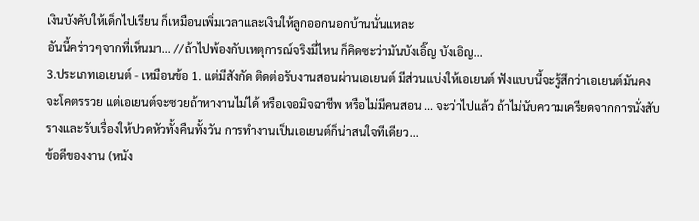เงินบังคับให้เด็กไปเรียน ก็เหมือนเพิ่มเวลาและเงินให้ลูกออกนอกบ้านนั่นแหละ
อันนี้คร่าวๆจากที่เห็นมา... //ถ้าไปพ้องกับเหตุการณ์จริงมี่ไหน ก็คิดซะว่ามันบังเอิ๊ญ บังเอิญ...
3.ประเภทเอเยนต์ - เหมือนข้อ 1. แต่มีสังกัด ติดต่อรับงานสอนผ่านเอเยนต์ มีส่วนแบ่งให้เอเยนต์ ฟังแบบนี้จะรู้สึกว่าเอเยนต์มันคงจะโคตรรวย แต่เอเยนต์จะซวยถ้าหางานไม่ได้ หรือเจอมิจฉาชีพ หรือไม่มีคนสอน ... จะว่าไปแล้ว ถ้าไม่นับความเครียดจากการนั่งสับรางและรับเรื่องให้ปวดหัวทั้งคืนทั้งวัน การทำงานเป็นเอเยนต์ก็น่าสนใจทีเดียว...
ข้อดีของงาน (หนัง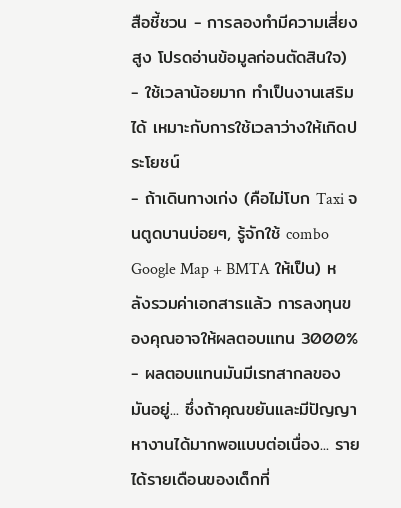สือชี้ชวน - การลองทำมีความเสี่ยงสูง โปรดอ่านข้อมูลก่อนตัดสินใจ)
- ใช้เวลาน้อยมาก ทำเป็นงานเสริมได้ เหมาะกับการใช้เวลาว่างให้เกิดประโยชน์
- ถ้าเดินทางเก่ง (คือไม่โบก Taxi จนตูดบานบ่อยๆ, รู้จักใช้ combo Google Map + BMTA ให้เป็น) หลังรวมค่าเอกสารแล้ว การลงทุนของคุณอาจให้ผลตอบแทน 3000%
- ผลตอบแทนมันมีเรทสากลของมันอยู่... ซึ่งถ้าคุณขยันและมีปัญญาหางานได้มากพอแบบต่อเนื่อง... รายได้รายเดือนของเด็กที่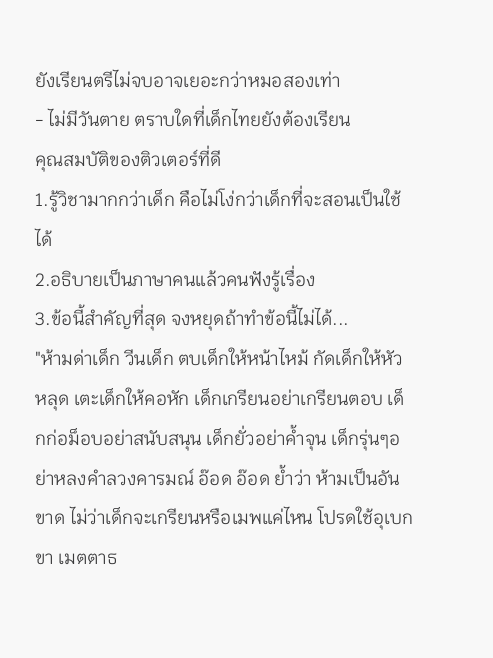ยังเรียนตรีไม่จบอาจเยอะกว่าหมอสองเท่า
- ไม่มีวันตาย ตราบใดที่เด็กไทยยังต้องเรียน
คุณสมบัติของติวเตอร์ที่ดี
1.รู้วิชามากกว่าเด็ก คือไม่โง่กว่าเด็กที่จะสอนเป็นใช้ได้
2.อธิบายเป็นภาษาคนแล้วคนฟังรู้เรื่อง
3.ข้อนี้สำคัญที่สุด จงหยุดถ้าทำข้อนี้ไม่ได้...
"ห้ามด่าเด็ก วีนเด็ก ตบเด็กให้หน้าไหม้ กัดเด็กให้หัวหลุด เตะเด็กให้คอหัก เด็กเกรียนอย่าเกรียนตอบ เด็กก่อม็อบอย่าสนับสนุน เด็กยั่วอย่าค้ำจุน เด็กรุ่นๆอย่าหลงคำลวงคารมณ์ อ๊อด อ๊อด ย้ำว่า ห้ามเป็นอันขาด ไม่ว่าเด็กจะเกรียนหรือเมพแค่ไหน โปรดใช้อุเบกขา เมตตาธ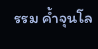รรม ค้ำจุนโล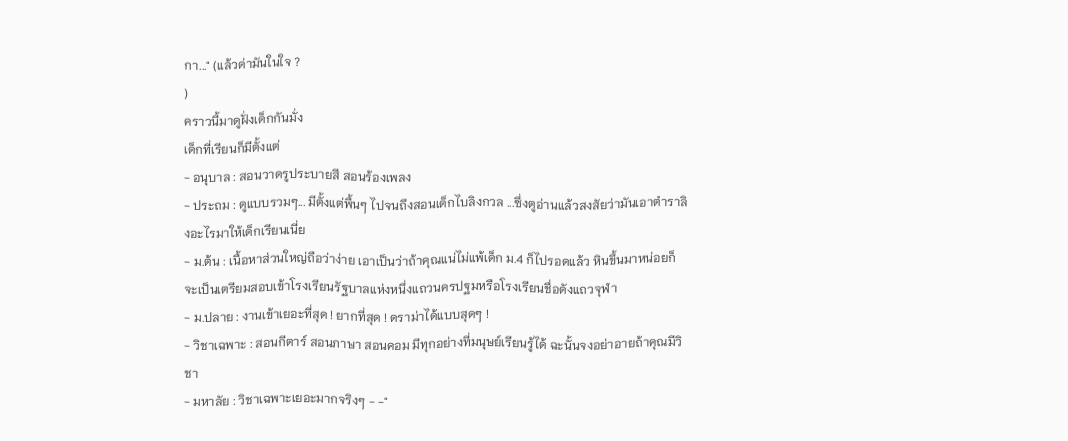กา..." (แล้วด่ามันในใจ ?
)
คราวนี้มาดูฝั่งเด็กกันมั่ง
เด็กที่เรียนก็มีตั้งแต่
- อนุบาล : สอนวาดรูประบายสี สอนร้องเพลง
- ประถม : ดูแบบรวมๆ... มีตั้งแต่พื้นๆ ไปจนถึงสอนเด็กไบลิงกวล ...ซึ่งตูอ่านแล้วสงสัยว่ามันเอาตำราลิงอะไรมาให้เด็กเรียนเนี่ย
- ม.ต้น : เนื้อหาส่วนใหญ่ถือว่าง่าย เอาเป็นว่าถ้าคุณแน่ไม่แพ้เด็ก ม.4 ก็ไปรอดแล้ว หินขึ้นมาหน่อยก็จะเป็นเตรียมสอบเข้าโรงเรียนรัฐบาลแห่งหนึ่งแถวนครปฐมหรือโรงเรียนชื่อดังแถวจุฬา
- ม.ปลาย : งานเข้าเยอะที่สุด ! ยากที่สุด ! ดราม่าได้แบบสุดๆ !
- วิชาเฉพาะ : สอนกีตาร์ สอนภาษา สอนคอม มีทุกอย่างที่มนุษย์เรียนรู้ได้ ฉะนั้นจงอย่าอายถ้าคุณมีวิชา
- มหาลัย : วิชาเฉพาะเยอะมากจริงๆ - -"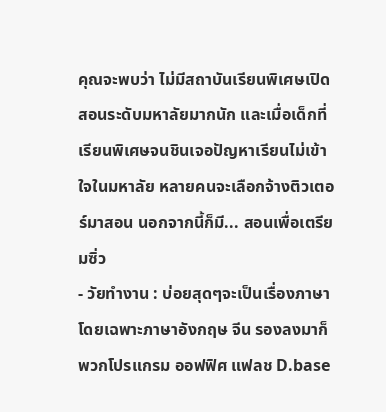คุณจะพบว่า ไม่มีสถาบันเรียนพิเศษเปิดสอนระดับมหาลัยมากนัก และเมื่อเด็กที่เรียนพิเศษจนชินเจอปัญหาเรียนไม่เข้าใจในมหาลัย หลายคนจะเลือกจ้างติวเตอร์มาสอน นอกจากนี้ก็มี... สอนเพื่อเตรียมซิ่ว
- วัยทำงาน : บ่อยสุดๆจะเป็นเรื่องภาษา โดยเฉพาะภาษาอังกฤษ จีน รองลงมาก็พวกโปรแกรม ออฟฟิศ แฟลช D.base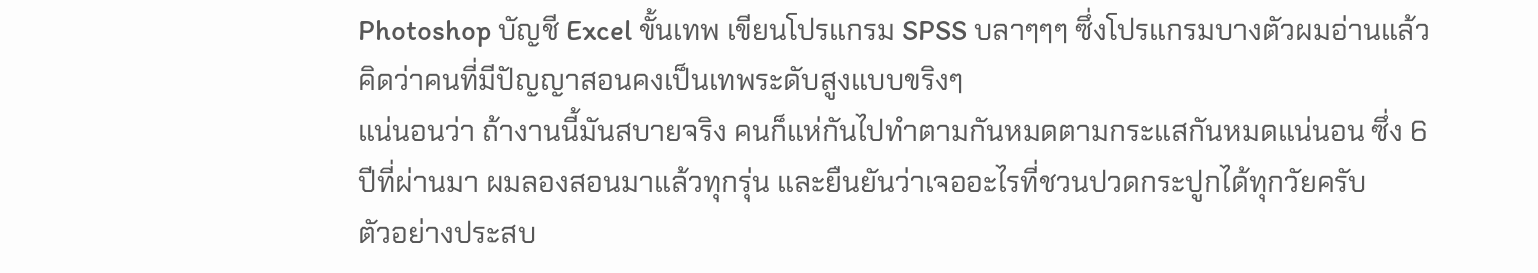Photoshop บัญชี Excel ขั้นเทพ เขียนโปรแกรม SPSS บลาๆๆๆ ซึ่งโปรแกรมบางตัวผมอ่านแล้วคิดว่าคนที่มีปัญญาสอนคงเป็นเทพระดับสูงแบบขริงๆ
แน่นอนว่า ถ้างานนี้มันสบายจริง คนก็แห่กันไปทำตามกันหมดตามกระแสกันหมดแน่นอน ซึ่ง 6 ปีที่ผ่านมา ผมลองสอนมาแล้วทุกรุ่น และยืนยันว่าเจออะไรที่ชวนปวดกระปูกได้ทุกวัยครับ
ตัวอย่างประสบ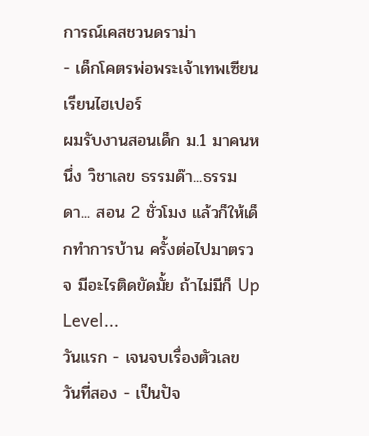การณ์เคสชวนดราม่า
- เด็กโคตรพ่อพระเจ้าเทพเซียนเรียนไฮเปอร์
ผมรับงานสอนเด็ก ม.1 มาคนหนึ่ง วิชาเลข ธรรมด๊า...ธรรมดา... สอน 2 ชั่วโมง แล้วก็ให้เด็กทำการบ้าน ครั้งต่อไปมาตรวจ มีอะไรติดขัดมั้ย ถ้าไม่มีก็ Up Level...
วันแรก - เจนจบเรื่องตัวเลข
วันที่สอง - เป็นปัจ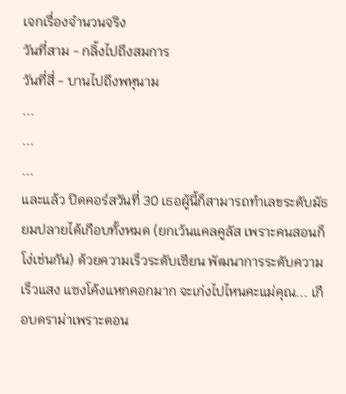เจกเรื่องจำนวนจริง
วันที่สาม - กลิ้งไปถึงสมการ
วันที่สี่ - บานไปถึงพหุนาม
...
...
...
และแล้ว ปิดคอร์สวันที่ 30 เธอผู้นี้ก็สามารถทำเลขระดับมัธยมปลายได้เกือบทั้งหมด (ยกเว้นแคลคูลัส เพราะคนสอนก็โง่เช่นกัน) ด้วยความเร็วระดับเซียน พัฒนาการระดับความเร็วแสง แซงโค้งแหกคอกมาก จะเก่งไปไหนคะแม่คุณ... เกือบดราม่าเพราะตอน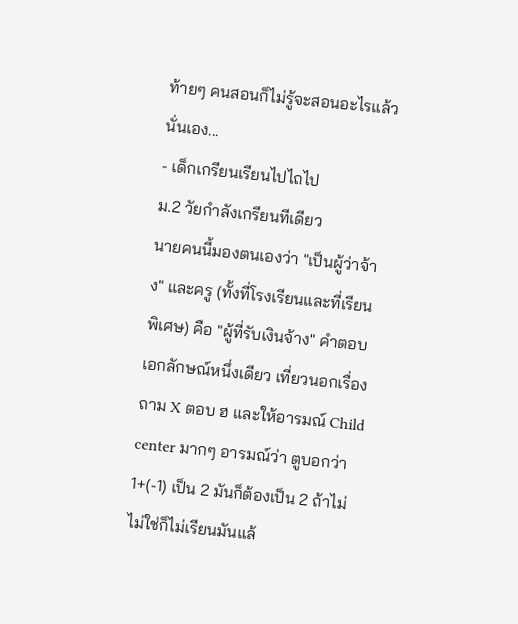ท้ายๆ คนสอนก็ไม่รู้จะสอนอะไรแล้วนั่นเอง...
- เด็กเกรียนเรียนไปไถไป
ม.2 วัยกำลังเกรียนทีเดียว
นายคนนี้มองตนเองว่า "เป็นผู้ว่าจ้าง" และครู (ทั้งที่โรงเรียนและที่เรียนพิเศษ) คือ "ผู้ที่รับเงินจ้าง" คำตอบเอกลักษณ์หนึ่งเดียว เที่ยวนอกเรื่อง ถาม X ตอบ ฮ และให้อารมณ์ Child center มากๆ อารมณ์ว่า ตูบอกว่า 1+(-1) เป็น 2 มันก็ต้องเป็น 2 ถ้าไม่ไม่ใช่ก็ไม่เรียนมันแล้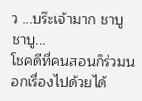ว ...บร๊ะเจ้ามาก ชาบู ชาบู...
โชคดีที่คนสอนก็ร่วมนอกเรื่องไปด้วยได้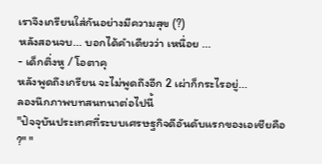เราจึงเกรียนใส่กันอย่างมีความสุข (?)
หลังสอนจบ... บอกได้คำเดียวว่า เหนื่อย ...
- เด็กติ่งหู / โอตาคุ
หลังพูดถึงเกรียน จะไม่พูดถึงอีก 2 เผ่าก็กระไรอยู่...
ลองนึกภาพบทสนทนาต่อไปนี้
"ปัจจุบันประเทศที่ระบบเศรษฐกิจดีอันดับแรกของเอเชียคือ ?" "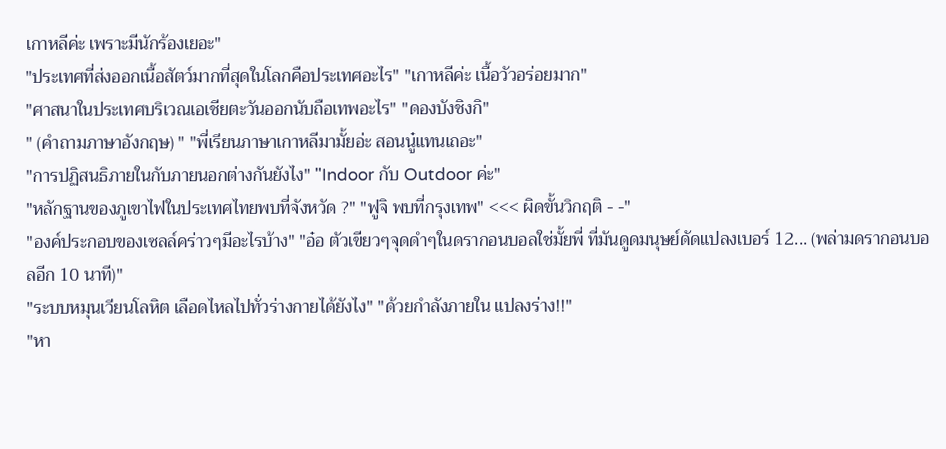เกาหลีค่ะ เพราะมีนักร้องเยอะ"
"ประเทศที่ส่งออกเนื้อสัตว์มากที่สุดในโลกคือประเทศอะไร" "เกาหลีค่ะ เนื้อวัวอร่อยมาก"
"ศาสนาในประเทศบริเวณเอเชียตะวันออกนับถือเทพอะไร" "ดองบังชิงกิ"
" (คำถามภาษาอังกฤษ) " "พี่เรียนภาษาเกาหลีมามั้ยอ่ะ สอนนู๋แทนเถอะ"
"การปฏิสนธิภายในกับภายนอกต่างกันยังไง" "Indoor กับ Outdoor ค่ะ"
"หลักฐานของภูเขาไฟในประเทศไทยพบที่จังหวัด ?" "ฟูจิ พบที่กรุงเทพ" <<< ผิดขั้นวิกฤติ - -"
"องค์ประกอบของเซลล์คร่าวๆมีอะไรบ้าง" "อ๋อ ตัวเขียวๆจุดดำๆในดรากอนบอลใช่มั้ยพี่ ที่มันดูดมนุษย์ดัดแปลงเบอร์ 12... (พล่ามดรากอนบอลอีก 10 นาที)"
"ระบบหมุนเวียนโลหิต เลือดไหลไปทั่วร่างกายได้ยังไง" "ด้วยกำลังภายใน แปลงร่าง!!"
"หา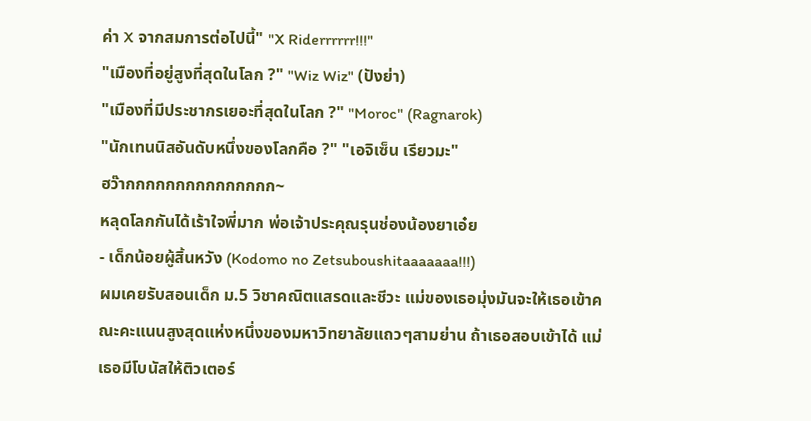ค่า X จากสมการต่อไปนี้" "X Riderrrrrr!!!"
"เมืองที่อยู่สูงที่สุดในโลก ?" "Wiz Wiz" (ปังย่า)
"เมืองที่มีประชากรเยอะที่สุดในโลก ?" "Moroc" (Ragnarok)
"นักเทนนิสอันดับหนึ่งของโลกคือ ?" "เอจิเซ็น เรียวมะ"
ฮว๊ากกกกกกกกกกกกกกก~
หลุดโลกกันได้เร้าใจพี่มาก พ่อเจ้าประคุณรุนช่องน้องยาเอ๋ย
- เด็กน้อยผู้สิ้นหวัง (Kodomo no Zetsuboushitaaaaaaa!!!)
ผมเคยรับสอนเด็ก ม.5 วิชาคณิตแสรดและชีวะ แม่ของเธอมุ่งมันจะให้เธอเข้าคณะคะแนนสูงสุดแห่งหนึ่งของมหาวิทยาลัยแถวๆสามย่าน ถ้าเธอสอบเข้าได้ แม่เธอมีโบนัสให้ติวเตอร์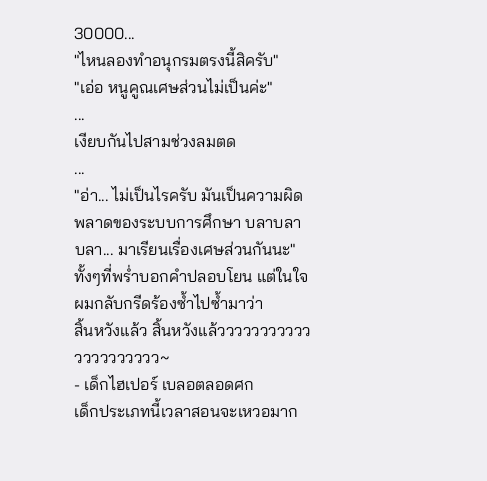30000...
"ไหนลองทำอนุกรมตรงนี้สิครับ"
"เอ่อ หนูคูณเศษส่วนไม่เป็นค่ะ"
...
เงียบกันไปสามช่วงลมตด
...
"อ่า... ไม่เป็นไรครับ มันเป็นความผิดพลาดของระบบการศึกษา บลาบลาบลา... มาเรียนเรื่องเศษส่วนกันนะ"
ทั้งๆที่พร่ำบอกคำปลอบโยน แต่ในใจผมกลับกรีดร้องซ้ำไปซ้ำมาว่า
สิ้นหวังแล้ว สิ้นหวังแล้ววววววววววววววววววววว~
- เด็กไฮเปอร์ เบลอตลอดศก
เด็กประเภทนี้เวลาสอนจะเหวอมาก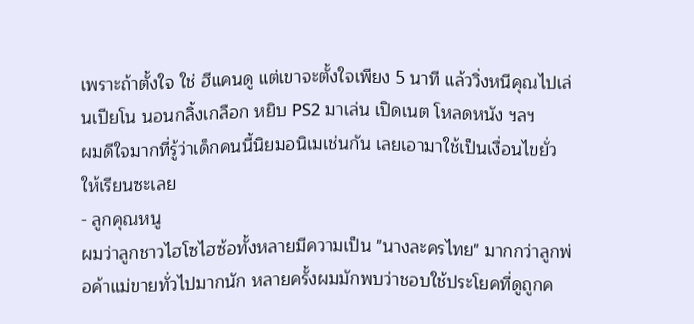เพราะถ้าตั้งใจ ใช่ ฮีแคนดู แต่เขาจะตั้งใจเพียง 5 นาที แล้ววิ่งหนีคุณไปเล่นเปียโน นอนกลิ้งเกลือก หยิบ PS2 มาเล่น เปิดเนต โหลดหนัง ฯลฯ
ผมดีใจมากที่รู้ว่าเด็กคนนี้นิยมอนิเมเช่นกัน เลยเอามาใช้เป็นเงื่อนไขยั่วให้เรียนซะเลย
- ลูกคุณหนู
ผมว่าลูกชาวไฮโซไฮซ้อทั้งหลายมีความเป็น "นางละครไทย" มากกว่าลูกพ่อค้าแม่ขายทั่วไปมากนัก หลายครั้งผมมักพบว่าชอบใช้ประโยคที่ดูถูกค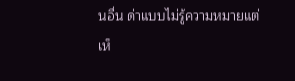นอื่น ด่าแบบไม่รู้ความหมายแต่เห็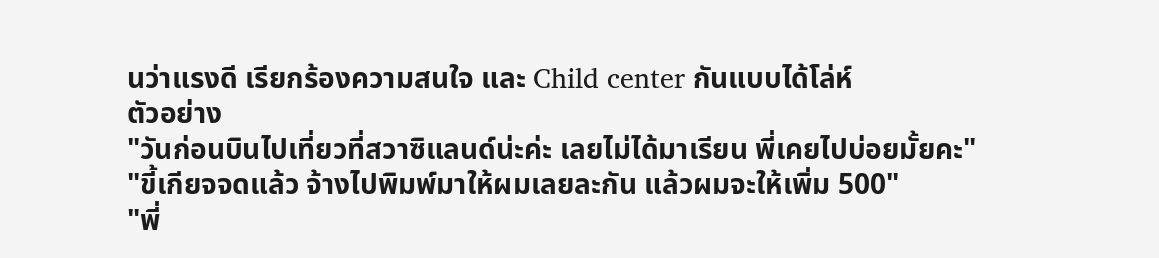นว่าแรงดี เรียกร้องความสนใจ และ Child center กันแบบได้โล่ห์
ตัวอย่าง
"วันก่อนบินไปเที่ยวที่สวาซิแลนด์น่ะค่ะ เลยไม่ได้มาเรียน พี่เคยไปบ่อยมั้ยคะ"
"ขี้เกียจจดแล้ว จ้างไปพิมพ์มาให้ผมเลยละกัน แล้วผมจะให้เพิ่ม 500"
"พี่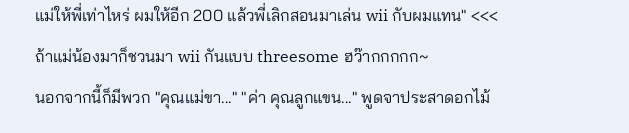แม่ให้พี่เท่าไหร่ ผมให้อีก 200 แล้วพี่เลิกสอนมาเล่น wii กับผมแทน" <<< ถ้าแม่น้องมาก็ชวนมา wii กันแบบ threesome ฮว๊ากกกกก~
นอกจากนี้ก็มีพวก "คุณแม่ขา..." "ค่า คุณลูกแขน..." พูดจาประสาดอกไม้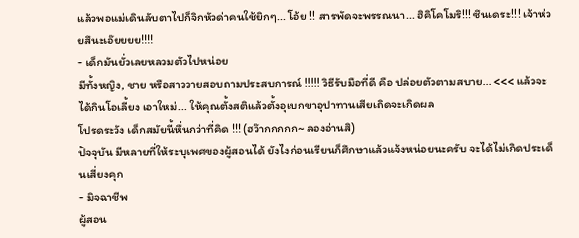แล้วพอแม่เดินลับตาไปก็จิกหัวด่าคนใช้ยิกๆ... โอ้ย !! สารพัดจะพรรณนา... ฮิคิโคโมริ!!! ซึนเดระ!!! เจ้าห่วยสึนะเอ๊ยยยย!!!!
- เด็กมันยั่วเลยหลวมตัวไปหน่อย
มีทั้งหญิง, ชาย หรือสาววายสอบถามประสบการณ์ !!!!! วิธีรับมือที่ดี คือ ปล่อยตัวตามสบาย... <<< แล้วจะได้กินโอเลี้ยง เอาใหม่... ให้คุณตั้งสติแล้วตั้งอุเบกขาอุปาทานเสียเถิดจะเกิดผล
โปรดระวัง เด็กสมัยนี้หื่นกว่าที่คิด !!! (ฮว๊ากกกกก~ ลองอ่านสิ)
ปัจจุบัน มีหลายที่ให้ระบุเพศของผู้สอนได้ ยังไงก่อนเรียนก็ศึกษาแล้วแจ้งหน่อยนะครับ จะได้ไม่เกิดประเด็นเสี่ยงคุก
- มิจฉาชีพ
ผู้สอน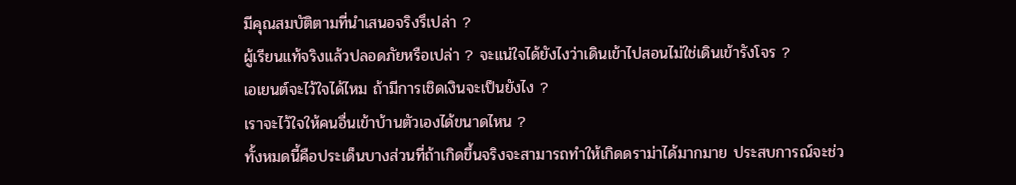มีคุณสมบัติตามที่นำเสนอจริงรึเปล่า ?
ผู้เรียนแท้จริงแล้วปลอดภัยหรือเปล่า ? จะแน่ใจได้ยังไงว่าเดินเข้าไปสอนไม่ใช่เดินเข้ารังโจร ?
เอเยนต์จะไว้ใจได้ไหม ถ้ามีการเชิดเงินจะเป็นยังไง ?
เราจะไว้ใจให้คนอื่นเข้าบ้านตัวเองได้ขนาดไหน ?
ทั้งหมดนี้คือประเด็นบางส่วนที่ถ้าเกิดขึ้นจริงจะสามารถทำให้เกิดดราม่าได้มากมาย ประสบการณ์จะช่ว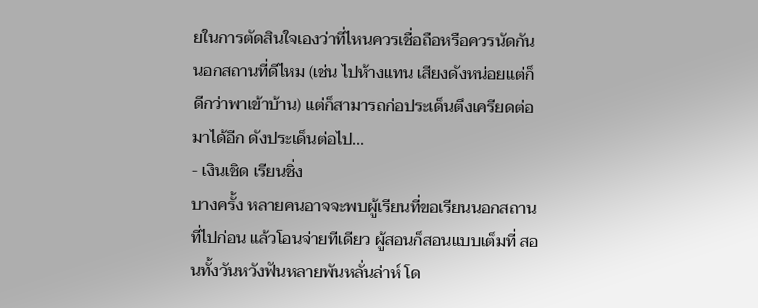ยในการตัดสินใจเองว่าที่ไหนควรเชื่อถือหรือควรนัดกันนอกสถานที่ดีไหม (เช่น ไปห้างแทน เสียงดังหน่อยแต่ก็ดีกว่าพาเข้าบ้าน) แต่ก็สามารถก่อประเด็นตึงเครียดต่อมาได้อีก ดังประเด็นต่อไป...
- เงินเชิด เรียนชิ่ง
บางครั้ง หลายคนอาจจะพบผู้เรียนที่ขอเรียนนอกสถานที่ไปก่อน แล้วโอนจ่ายทีเดียว ผู้สอนก็สอนแบบเต็มที่ สอนทั้งวันหวังฟันหลายพันหลั่นล่าห์ โด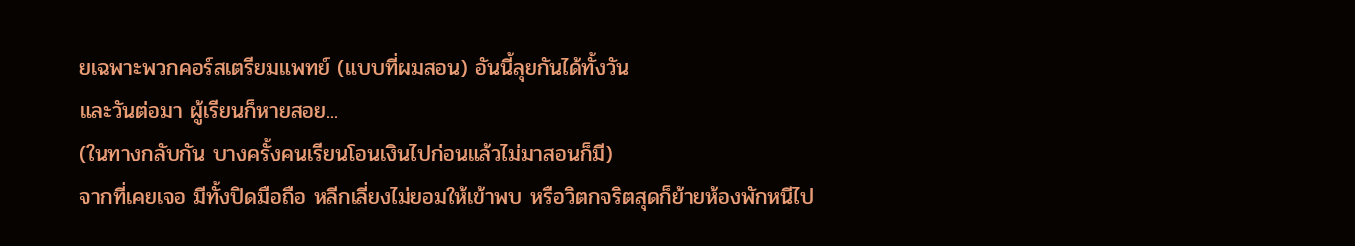ยเฉพาะพวกคอร์สเตรียมแพทย์ (แบบที่ผมสอน) อันนี้ลุยกันได้ทั้งวัน
และวันต่อมา ผู้เรียนก็หายสอย...
(ในทางกลับกัน บางครั้งคนเรียนโอนเงินไปก่อนแล้วไม่มาสอนก็มี)
จากที่เคยเจอ มีทั้งปิดมือถือ หลีกเลี่ยงไม่ยอมให้เข้าพบ หรือวิตกจริตสุดก็ย้ายห้องพักหนีไป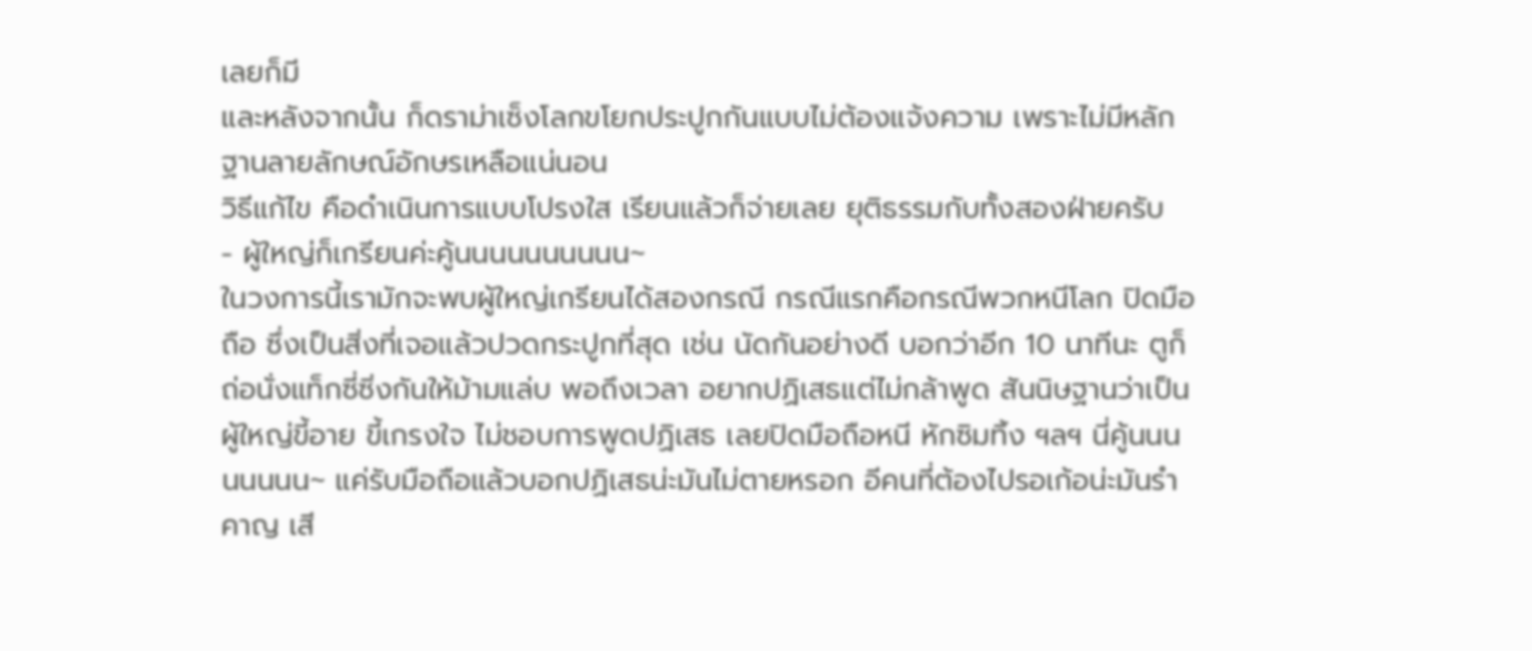เลยก็มี
และหลังจากนั้น ก็ดราม่าเซ็งโลกขโยกประปูกกันแบบไม่ต้องแจ้งความ เพราะไม่มีหลักฐานลายลักษณ์อักษรเหลือแน่นอน
วิธีแก้ไข คือดำเนินการแบบโปรงใส เรียนแล้วก็จ่ายเลย ยุติธรรมกับทั้งสองฝ่ายครับ
- ผู้ใหญ่ก็เกรียนค่ะคู้นนนนนนนนนน~
ในวงการนี้เรามักจะพบผู้ใหญ่เกรียนได้สองกรณี กรณีแรกคือกรณีพวกหนีโลก ปิดมือถือ ซึ่งเป็นสิ่งที่เจอแล้วปวดกระปูกที่สุด เช่น นัดกันอย่างดี บอกว่าอีก 10 นาทีนะ ตูก็ถ่อนั่งแท็กซี่ซิ่งกันให้ม้ามแล่บ พอถึงเวลา อยากปฏิเสธแต่ไม่กล้าพูด สันนิษฐานว่าเป็นผู้ใหญ่ขี้อาย ขี้เกรงใจ ไม่ชอบการพูดปฏิเสธ เลยปิดมือถือหนี หักซิมทิ้ง ฯลฯ นี่คู้นนนนนนนน~ แค่รับมือถือแล้วบอกปฏิเสธน่ะมันไม่ตายหรอก อีคนที่ต้องไปรอเก้อน่ะมันรำคาญ เสี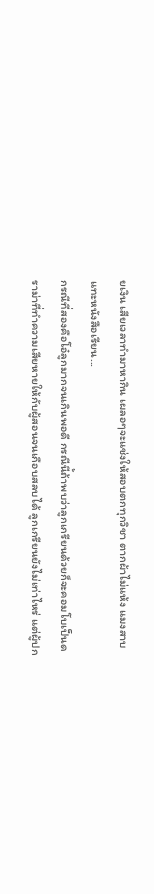ยเงิน เสียเวลาทำมาหากิน เผลอๆจะแช่งให้สอบตกทุกวิชา ตากผ้าไม่แห้ง แมงสาบแทะหนังสือเรียน...
กรณีที่สองคือโอ๋ลูกมากจนเกินพอดี กรณีนี้ถ้าพบว่าลูกเกรียนด้วยก็จะคอมโบเป็นดราม่าที่ทำความเสียหายให้กับผู้สอนจนเกือบสลบได้ ลูกเกรียนยังไม่เท่าไหร่ แต่ผู้ปก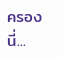ครองนี่...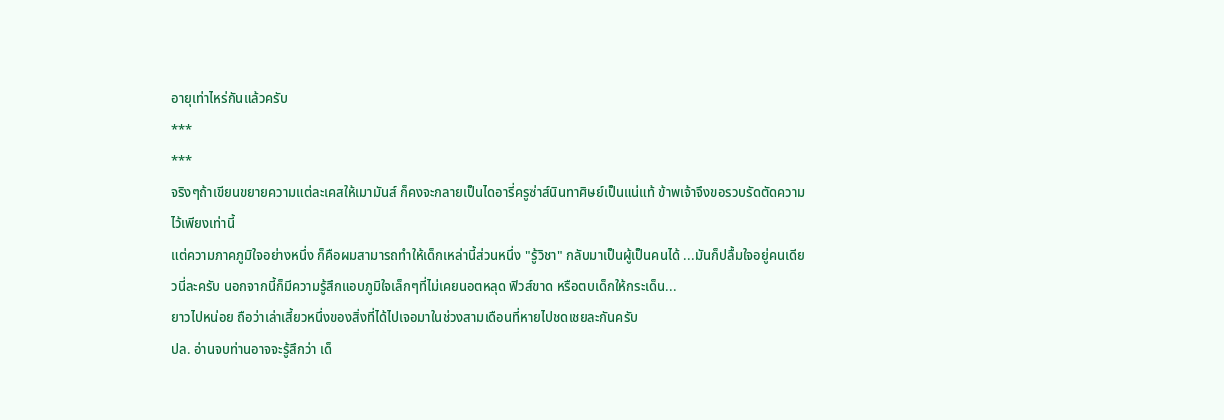อายุเท่าไหร่กันแล้วครับ
***
***
จริงๆถ้าเขียนขยายความแต่ละเคสให้เมามันส์ ก็คงจะกลายเป็นไดอารี่ครูซ่าส์นินทาศิษย์เป็นแน่แท้ ข้าพเจ้าจึงขอรวบรัดตัดความไว้เพียงเท่านี้
แต่ความภาคภูมิใจอย่างหนึ่ง ก็คือผมสามารถทำให้เด็กเหล่านี้ส่วนหนึ่ง "รู้วิชา" กลับมาเป็นผู้เป็นคนได้ ...มันก็ปลื้มใจอยู่คนเดียวนี่ละครับ นอกจากนี้ก็มีความรู้สึกแอบภูมิใจเล็กๆที่ไม่เคยนอตหลุด ฟิวส์ขาด หรือตบเด็กให้กระเด็น...
ยาวไปหน่อย ถือว่าเล่าเสี้ยวหนึ่งของสิ่งที่ได้ไปเจอมาในช่วงสามเดือนที่หายไปชดเชยละกันครับ
ปล. อ่านจบท่านอาจจะรู้สึกว่า เด็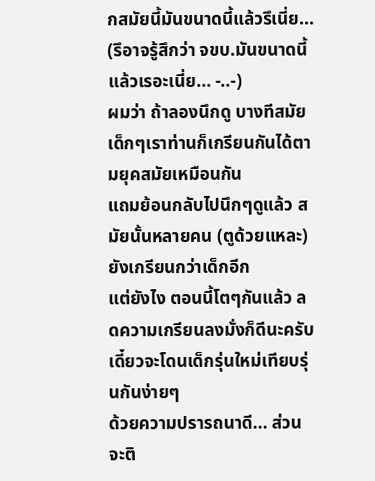กสมัยนี้มันขนาดนี้แล้วรึเนี่ย...
(รึอาจรู้สึกว่า จขบ.มันขนาดนี้แล้วเรอะเนี่ย... -..-)
ผมว่า ถ้าลองนึกดู บางทีสมัยเด็กๆเราท่านก็เกรียนกันได้ตามยุคสมัยเหมือนกัน
แถมย้อนกลับไปนึกๆดูแล้ว สมัยนั้นหลายคน (ตูด้วยแหละ) ยังเกรียนกว่าเด็กอีก
แต่ยังไง ตอนนี้โตๆกันแล้ว ลดความเกรียนลงมั่งก็ดีนะครับ เดี๋ยวจะโดนเด็กรุ่นใหม่เทียบรุ่นกันง่ายๆ
ด้วยความปรารถนาดี... ส่วนจะติ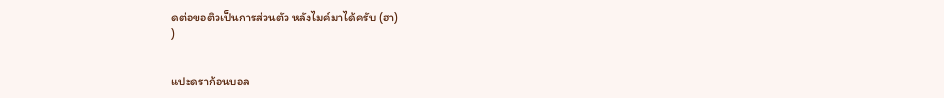ดต่อขอติวเป็นการส่วนตัว หลังไมค์มาได้ครับ (ฮา)
)


แปะดราก้อนบอล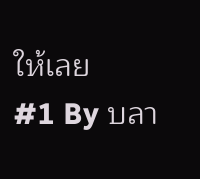ให้เลย
#1 By บลา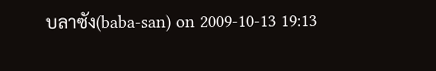บลาซัง(baba-san) on 2009-10-13 19:13